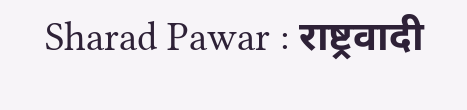Sharad Pawar : राष्ट्रवादी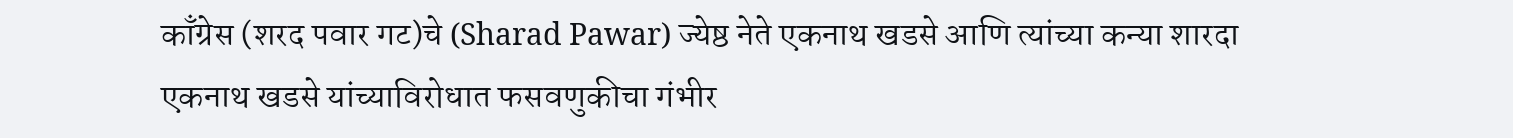काँग्रेस (शरद पवार गट)चे (Sharad Pawar) ज्येष्ठ नेते एकनाथ खडसे आणि त्यांच्या कन्या शारदा एकनाथ खडसे यांच्याविरोधात फसवणुकीचा गंभीर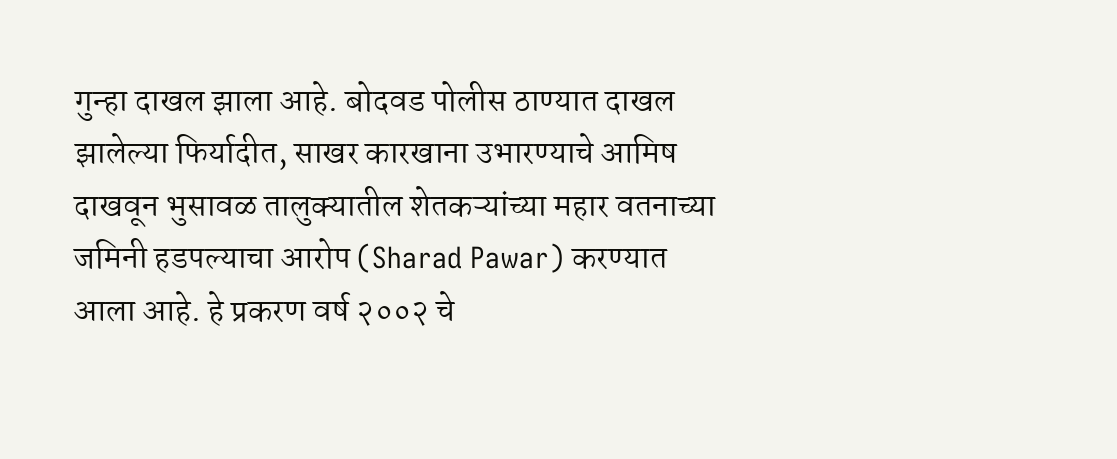गुन्हा दाखल झाला आहे. बोदवड पोलीस ठाण्यात दाखल झालेल्या फिर्यादीत, साखर कारखाना उभारण्याचे आमिष दाखवून भुसावळ तालुक्यातील शेतकऱ्यांच्या महार वतनाच्या जमिनी हडपल्याचा आरोप (Sharad Pawar) करण्यात आला आहे. हे प्रकरण वर्ष २००२ चे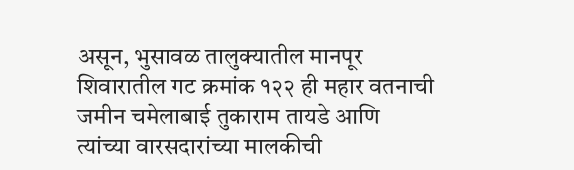असून, भुसावळ तालुक्यातील मानपूर शिवारातील गट क्रमांक १२२ ही महार वतनाची जमीन चमेलाबाई तुकाराम तायडे आणि त्यांच्या वारसदारांच्या मालकीची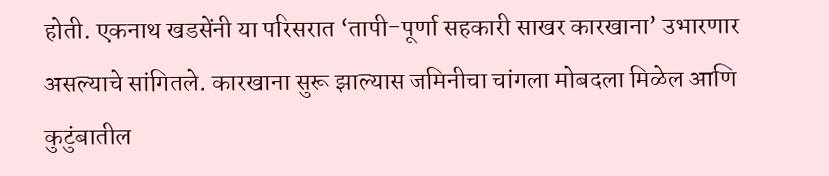होती. एकनाथ खडसेंनी या परिसरात ‘तापी-पूर्णा सहकारी साखर कारखाना’ उभारणार असल्याचे सांगितले. कारखाना सुरू झाल्यास जमिनीचा चांगला मोबदला मिळेल आणि कुटुंबातील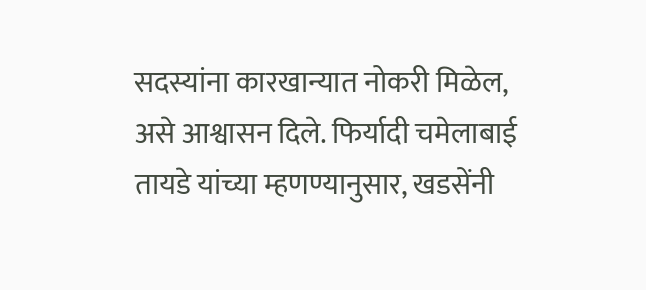सदस्यांना कारखान्यात नोकरी मिळेल, असे आश्वासन दिले. फिर्यादी चमेलाबाई तायडे यांच्या म्हणण्यानुसार, खडसेंनी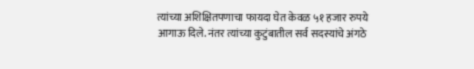त्यांच्या अशिक्षितपणाचा फायदा घेत केवळ ५१ हजार रुपये आगाऊ दिले. नंतर त्यांच्या कुटुंबातील सर्व सदस्यांचे अंगठे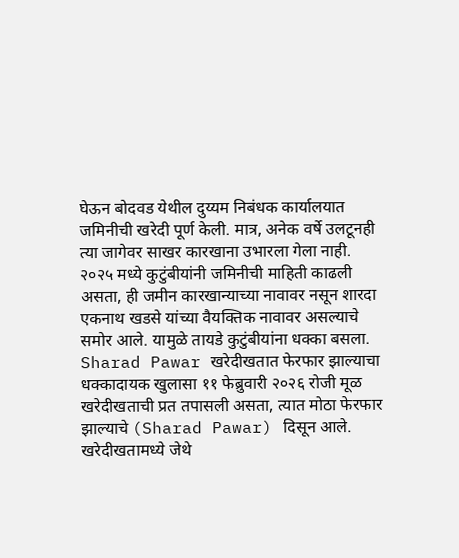घेऊन बोदवड येथील दुय्यम निबंधक कार्यालयात जमिनीची खरेदी पूर्ण केली. मात्र, अनेक वर्षे उलटूनही त्या जागेवर साखर कारखाना उभारला गेला नाही. २०२५ मध्ये कुटुंबीयांनी जमिनीची माहिती काढली असता, ही जमीन कारखान्याच्या नावावर नसून शारदा एकनाथ खडसे यांच्या वैयक्तिक नावावर असल्याचे समोर आले. यामुळे तायडे कुटुंबीयांना धक्का बसला. Sharad Pawar खरेदीखतात फेरफार झाल्याचा धक्कादायक खुलासा ११ फेब्रुवारी २०२६ रोजी मूळ खरेदीखताची प्रत तपासली असता, त्यात मोठा फेरफार झाल्याचे (Sharad Pawar) दिसून आले. खरेदीखतामध्ये जेथे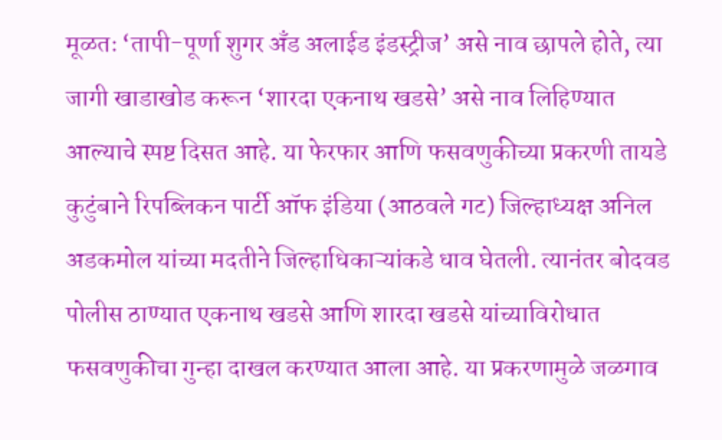मूळतः ‘तापी-पूर्णा शुगर अँड अलाईड इंडस्ट्रीज’ असे नाव छापले होते, त्या जागी खाडाखोड करून ‘शारदा एकनाथ खडसे’ असे नाव लिहिण्यात आल्याचे स्पष्ट दिसत आहे. या फेरफार आणि फसवणुकीच्या प्रकरणी तायडे कुटुंबाने रिपब्लिकन पार्टी ऑफ इंडिया (आठवले गट) जिल्हाध्यक्ष अनिल अडकमोल यांच्या मदतीने जिल्हाधिकाऱ्यांकडे धाव घेतली. त्यानंतर बोदवड पोलीस ठाण्यात एकनाथ खडसे आणि शारदा खडसे यांच्याविरोधात फसवणुकीचा गुन्हा दाखल करण्यात आला आहे. या प्रकरणामुळे जळगाव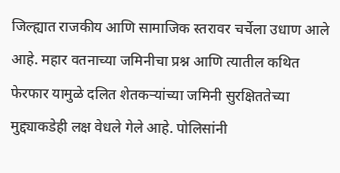जिल्ह्यात राजकीय आणि सामाजिक स्तरावर चर्चेला उधाण आले आहे. महार वतनाच्या जमिनीचा प्रश्न आणि त्यातील कथित फेरफार यामुळे दलित शेतकऱ्यांच्या जमिनी सुरक्षिततेच्या मुद्द्याकडेही लक्ष वेधले गेले आहे. पोलिसांनी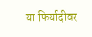या फिर्यादीवर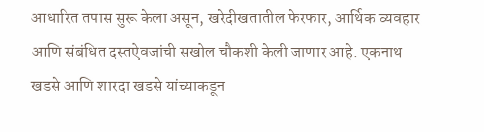आधारित तपास सुरू केला असून, खरेदीखतातील फेरफार, आर्थिक व्यवहार आणि संबंधित दस्तऐवजांची सखोल चौकशी केली जाणार आहे. एकनाथ खडसे आणि शारदा खडसे यांच्याकडून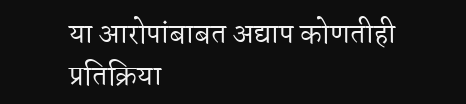या आरोपांबाबत अद्याप कोणतीही प्रतिक्रिया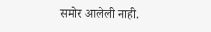समोर आलेली नाही.